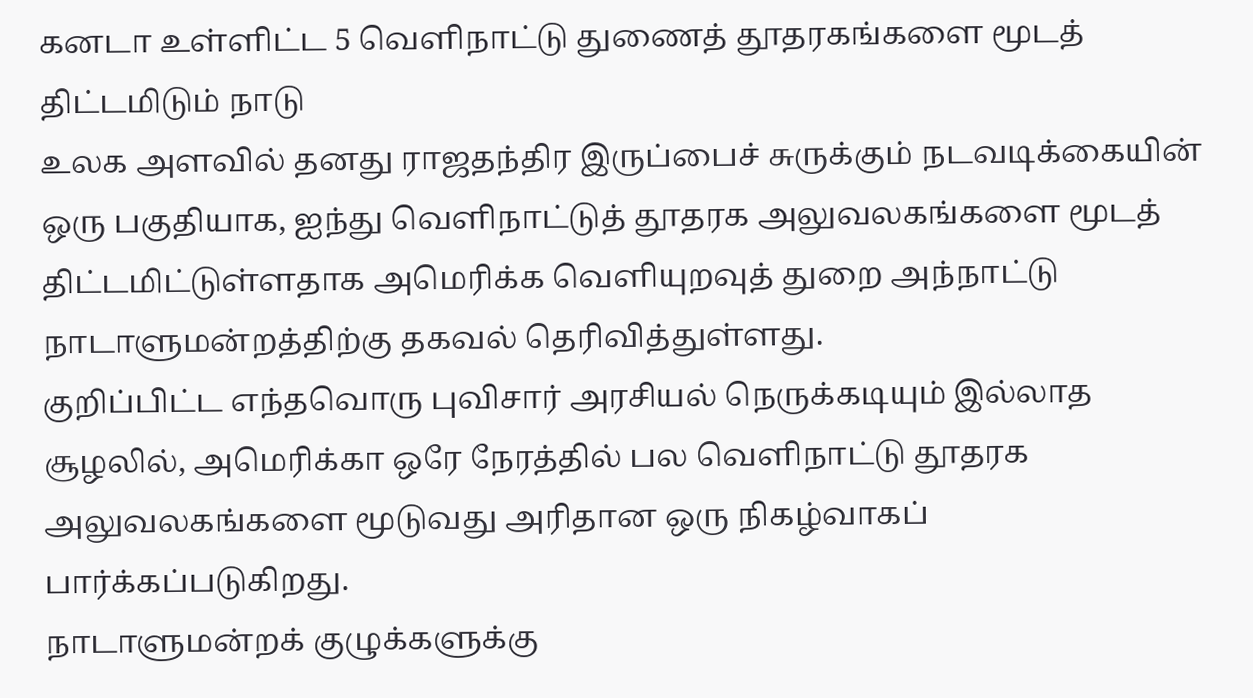கனடா உள்ளிட்ட 5 வெளிநாட்டு துணைத் தூதரகங்களை மூடத் திட்டமிடும் நாடு
உலக அளவில் தனது ராஜதந்திர இருப்பைச் சுருக்கும் நடவடிக்கையின் ஒரு பகுதியாக, ஐந்து வெளிநாட்டுத் தூதரக அலுவலகங்களை மூடத் திட்டமிட்டுள்ளதாக அமெரிக்க வெளியுறவுத் துறை அந்நாட்டு நாடாளுமன்றத்திற்கு தகவல் தெரிவித்துள்ளது.
குறிப்பிட்ட எந்தவொரு புவிசார் அரசியல் நெருக்கடியும் இல்லாத சூழலில், அமெரிக்கா ஒரே நேரத்தில் பல வெளிநாட்டு தூதரக அலுவலகங்களை மூடுவது அரிதான ஒரு நிகழ்வாகப் பார்க்கப்படுகிறது.
நாடாளுமன்றக் குழுக்களுக்கு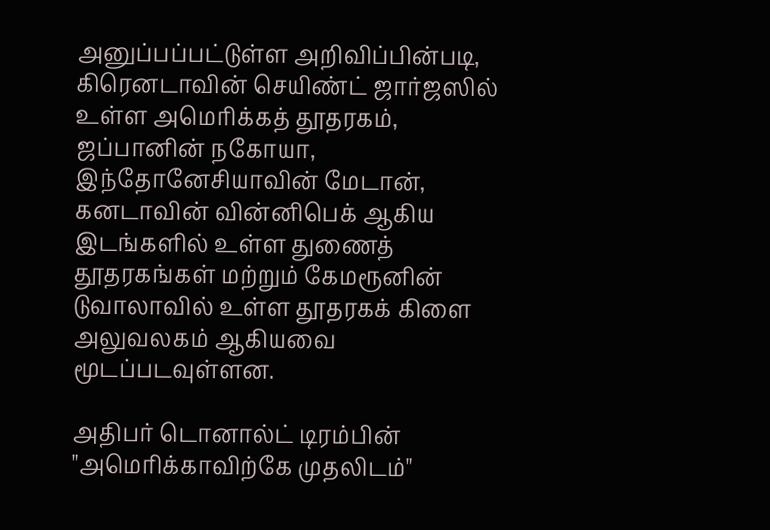அனுப்பப்பட்டுள்ள அறிவிப்பின்படி, கிரெனடாவின் செயிண்ட் ஜார்ஜஸில் உள்ள அமெரிக்கத் தூதரகம், ஜப்பானின் நகோயா, இந்தோனேசியாவின் மேடான், கனடாவின் வின்னிபெக் ஆகிய இடங்களில் உள்ள துணைத் தூதரகங்கள் மற்றும் கேமரூனின் டுவாலாவில் உள்ள தூதரகக் கிளை அலுவலகம் ஆகியவை மூடப்படவுள்ளன.

அதிபர் டொனால்ட் டிரம்பின் "அமெரிக்காவிற்கே முதலிடம்"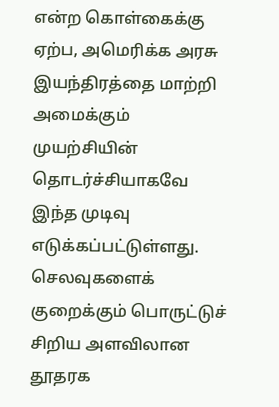என்ற கொள்கைக்கு ஏற்ப, அமெரிக்க அரசு இயந்திரத்தை மாற்றி அமைக்கும் முயற்சியின் தொடர்ச்சியாகவே இந்த முடிவு எடுக்கப்பட்டுள்ளது.
செலவுகளைக் குறைக்கும் பொருட்டுச் சிறிய அளவிலான தூதரக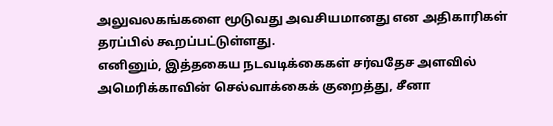அலுவலகங்களை மூடுவது அவசியமானது என அதிகாரிகள் தரப்பில் கூறப்பட்டுள்ளது.
எனினும், இத்தகைய நடவடிக்கைகள் சர்வதேச அளவில் அமெரிக்காவின் செல்வாக்கைக் குறைத்து, சீனா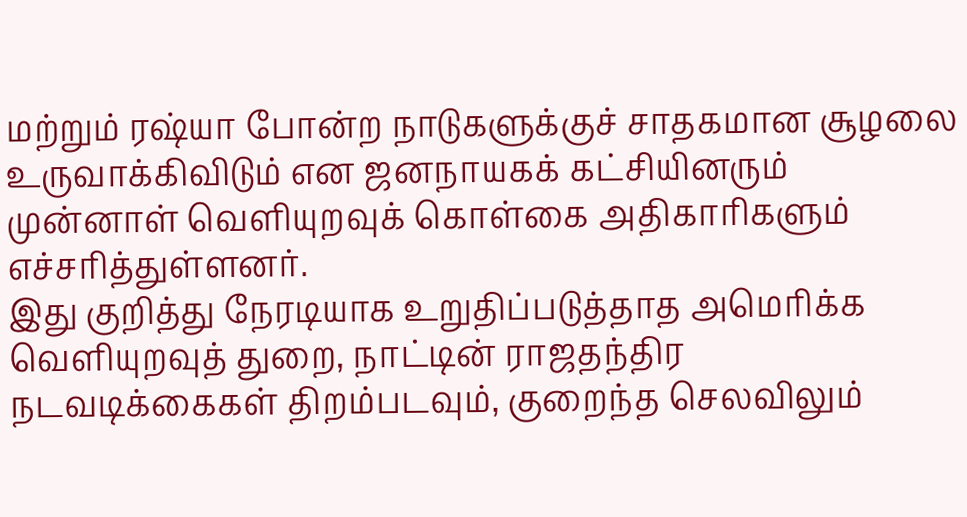மற்றும் ரஷ்யா போன்ற நாடுகளுக்குச் சாதகமான சூழலை உருவாக்கிவிடும் என ஜனநாயகக் கட்சியினரும் முன்னாள் வெளியுறவுக் கொள்கை அதிகாரிகளும் எச்சரித்துள்ளனர்.
இது குறித்து நேரடியாக உறுதிப்படுத்தாத அமெரிக்க வெளியுறவுத் துறை, நாட்டின் ராஜதந்திர நடவடிக்கைகள் திறம்படவும், குறைந்த செலவிலும்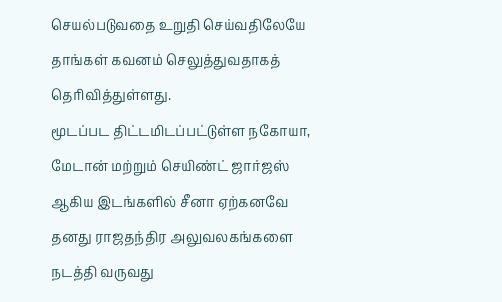செயல்படுவதை உறுதி செய்வதிலேயே தாங்கள் கவனம் செலுத்துவதாகத் தெரிவித்துள்ளது.
மூடப்பட திட்டமிடப்பட்டுள்ள நகோயா, மேடான் மற்றும் செயிண்ட் ஜார்ஜஸ் ஆகிய இடங்களில் சீனா ஏற்கனவே தனது ராஜதந்திர அலுவலகங்களை நடத்தி வருவது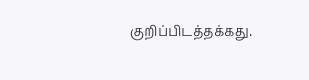குறிப்பிடத்தக்கது.